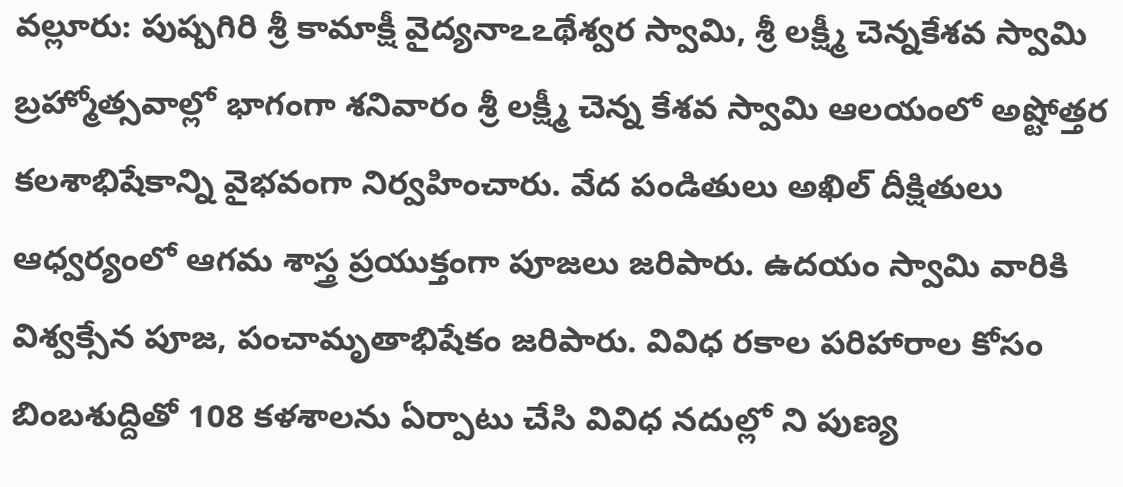వల్లూరు: పుష్పగిరి శ్రీ కామాక్షీ వైద్యనాఽఽథేశ్వర స్వామి, శ్రీ లక్ష్మీ చెన్నకేశవ స్వామి బ్రహ్మోత్సవాల్లో భాగంగా శనివారం శ్రీ లక్ష్మీ చెన్న కేశవ స్వామి ఆలయంలో అష్టోత్తర కలశాభిషేకాన్ని వైభవంగా నిర్వహించారు. వేద పండితులు అఖిల్ దీక్షితులు ఆధ్వర్యంలో ఆగమ శాస్త్ర ప్రయుక్తంగా పూజలు జరిపారు. ఉదయం స్వామి వారికి విశ్వక్సేన పూజ, పంచామృతాభిషేకం జరిపారు. వివిధ రకాల పరిహారాల కోసం బింబశుద్దితో 108 కళశాలను ఏర్పాటు చేసి వివిధ నదుల్లో ని పుణ్య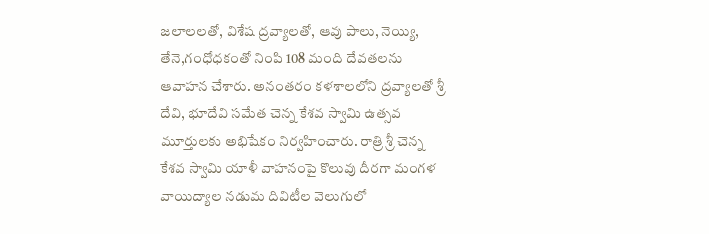జలాలలతో, విశేష ద్రవ్యాలతో, ఆవు పాలు, నెయ్యి, తేనె,గంధోధకంతో నింపి 108 మంది దేవతలను ఆవాహన చేశారు. అనంతరం కళశాలలోని ద్రవ్యాలతో శ్రీ దేవి, భూదేవి సమేత చెన్న కేశవ స్వామి ఉత్సవ మూర్తులకు అభిషేకం నిర్వహించారు. రాత్రి శ్రీ చెన్న కేశవ స్వామి యాళీ వాహనంపై కొలువు దీరగా మంగళ వాయిద్యాల నడుమ దివిటీల వెలుగులో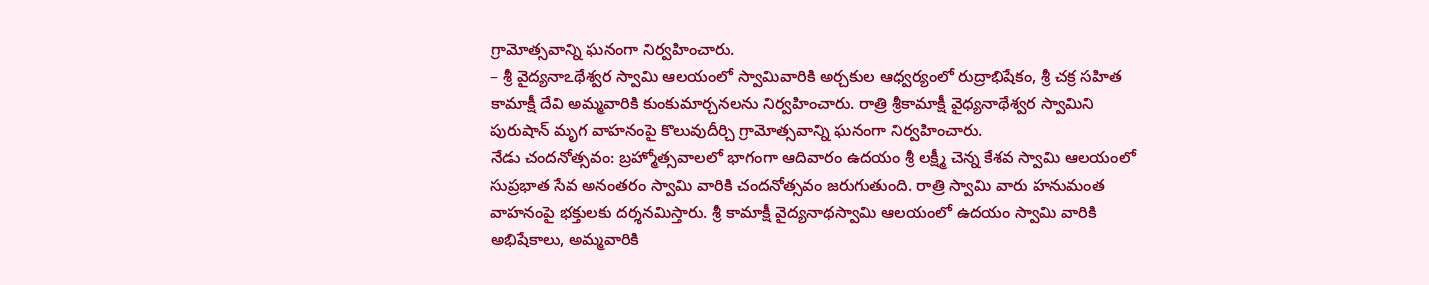గ్రామోత్సవాన్ని ఘనంగా నిర్వహించారు.
– శ్రీ వైద్యనాఽథేశ్వర స్వామి ఆలయంలో స్వామివారికి అర్చకుల ఆధ్వర్యంలో రుద్రాభిషేకం, శ్రీ చక్ర సహిత కామాక్షీ దేవి అమ్మవారికి కుంకుమార్చనలను నిర్వహించారు. రాత్రి శ్రీకామాక్షీ వైధ్యనాథేశ్వర స్వామిని పురుషాన్ మృగ వాహనంపై కొలువుదీర్చి గ్రామోత్సవాన్ని ఘనంగా నిర్వహించారు.
నేడు చందనోత్సవం: బ్రహ్మోత్సవాలలో భాగంగా ఆదివారం ఉదయం శ్రీ లక్ష్మీ చెన్న కేశవ స్వామి ఆలయంలో సుప్రభాత సేవ అనంతరం స్వామి వారికి చందనోత్సవం జరుగుతుంది. రాత్రి స్వామి వారు హనుమంత వాహనంపై భక్తులకు దర్శనమిస్తారు. శ్రీ కామాక్షీ వైద్యనాథస్వామి ఆలయంలో ఉదయం స్వామి వారికి అభిషేకాలు, అమ్మవారికి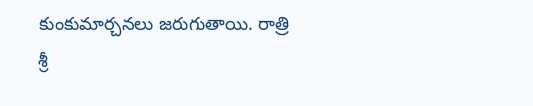కుంకుమార్చనలు జరుగుతాయి. రాత్రి శ్రీ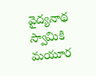వైద్యనాథ స్వామికి మయూర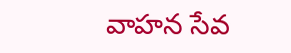వాహన సేవ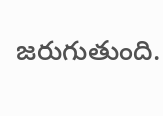జరుగుతుంది.